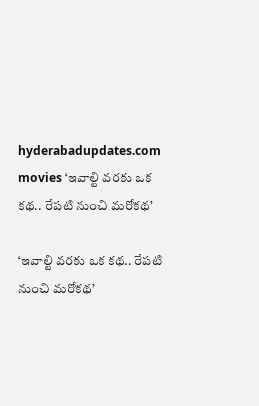hyderabadupdates.com movies ‘ఇవాల్టి వ‌ర‌కు ఒక క‌థ‌.. రేప‌టి నుంచి మ‌రోక‌థ‌’

‘ఇవాల్టి వ‌ర‌కు ఒక క‌థ‌.. రేప‌టి నుంచి మ‌రోక‌థ‌’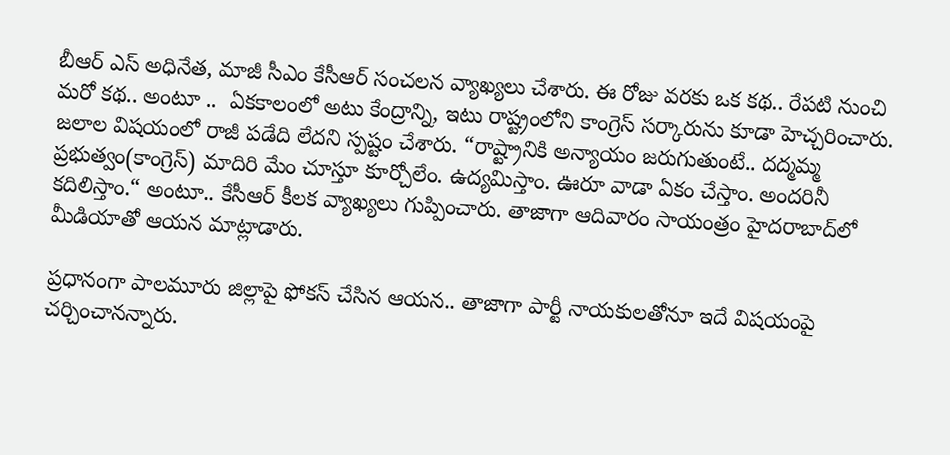బీఆర్ ఎస్ అధినేత‌, మాజీ సీఎం కేసీఆర్ సంచ‌ల‌న వ్యాఖ్య‌లు చేశారు. ఈ రోజు వ‌ర‌కు ఒక క‌థ‌.. రేప‌టి నుంచి మ‌రో క‌థ‌.. అంటూ ..  ఏక‌కాలంలో అటు కేంద్రాన్ని, ఇటు రాష్ట్రంలోని కాంగ్రెస్ స‌ర్కారును కూడా హెచ్చ‌రించారు. జ‌లాల విష‌యంలో రాజీ ప‌డేది లేద‌ని స్ప‌ష్టం చేశారు. “రాష్ట్రానికి అన్యాయం జ‌రుగుతుంటే.. ద‌ద్మ‌మ్మ ప్ర‌భుత్వం(కాంగ్రెస్‌) మాదిరి మేం చూస్తూ కూర్చోలేం. ఉద్య‌మిస్తాం. ఊరూ వాడా ఏకం చేస్తాం. అంద‌రినీ క‌దిలిస్తాం.“ అంటూ.. కేసీఆర్ కీల‌క వ్యాఖ్య‌లు గుప్పించారు. తాజాగా ఆదివారం సాయంత్రం హైద‌రాబాద్‌లో మీడియాతో ఆయ‌న మాట్లాడారు.

ప్ర‌ధానంగా పాల‌మూరు జిల్లాపై ఫోక‌స్ చేసిన ఆయ‌న‌.. తాజాగా పార్టీ నాయ‌కుల‌తోనూ ఇదే విష‌యంపై చ‌ర్చించాన‌న్నారు.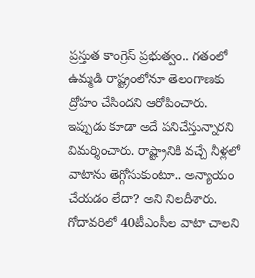ప్ర‌స్తుత కాంగ్రెస్ ప్ర‌భుత్వం.. గ‌తంలో ఉమ్మ‌డి రాష్ట్రంలోనూ తెలంగాణ‌కు ద్రోహం చేసింద‌ని ఆరోపించారు. ఇప్పుడు కూడా అదే ప‌నిచేస్తున్నార‌ని విమ‌ర్శించారు. రాష్ట్రానికి వ‌చ్చే నీళ్ల‌లో వాటాను తెగ్గోసుకుంటూ.. అన్యాయం చేయ‌డం లేదా? అని నిల‌దీశారు. గోదావ‌రిలో 40టీఎంసీల వాటా చాల‌ని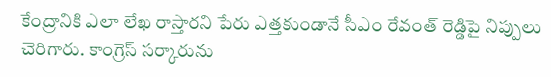కేంద్రానికి ఎలా లేఖ రాస్తార‌ని పేరు ఎత్త‌కుండానే సీఎం రేవంత్ రెడ్డిపై నిప్పులు చెరిగారు. కాంగ్రెస్ స‌ర్కారును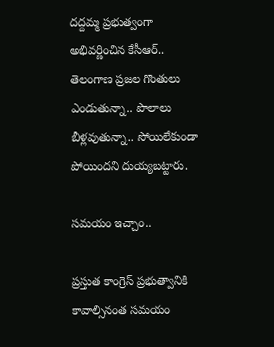ద‌ద్ద‌మ్మ ప్ర‌భుత్వంగా అభివ‌ర్ణించిన కేసీఆర్‌.. తెలంగాణ ప్ర‌జ‌ల గొంతులు ఎండుతున్నా.. పొలాలు బీళ్ల‌వుతున్నా.. సోయిలేకుండా పోయింద‌ని దుయ్య‌బ‌ట్టారు.

స‌మయం ఇచ్చాం..

ప్ర‌స్తుత కాంగ్రెస్ ప్ర‌భుత్వానికి కావాల్సినంత స‌మ‌యం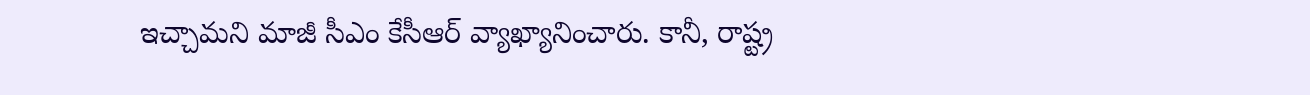ఇచ్చామ‌ని మాజీ సీఎం కేసీఆర్ వ్యాఖ్యానించారు. కానీ, రాష్ట్ర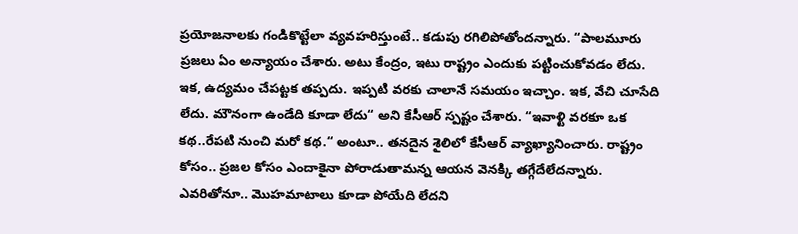ప్ర‌యోజ‌నాల‌కు గండికొట్టేలా వ్య‌వ‌హ‌రిస్తుంటే.. క‌డుపు ర‌గిలిపోతోంద‌న్నారు. “పాల‌మూరు ప్ర‌జ‌లు ఏం అన్యాయం చేశారు. అటు కేంద్రం, ఇటు రాష్ట్రం ఎందుకు ప‌ట్టించుకోవ‌డం లేదు. ఇక‌, ఉద్య‌మం చేప‌ట్ట‌క త‌ప్ప‌దు. ఇప్ప‌టి వ‌ర‌కు చాలానే స‌మ‌యం ఇచ్చాం. ఇక‌, వేచి చూసేది లేదు. మౌనంగా ఉండేది కూడా లేదు“ అని కేసీఆర్ స్ప‌ష్టం చేశారు. “ఇవాళ్టి వరకూ ఒక కథ..రేపటి నుంచి మరో కథ.“ అంటూ.. త‌న‌దైన శైలిలో కేసీఆర్ వ్యాఖ్యానించారు. రాష్ట్రం కోసం.. ప్ర‌జ‌ల కోసం ఎందాకైనా పోరాడుతామ‌న్న ఆయ‌న వెన‌క్కి త‌గ్గేదేలేద‌న్నారు. ఎవ‌రితోనూ.. మొహ‌మాటాలు కూడా పోయేది లేద‌ని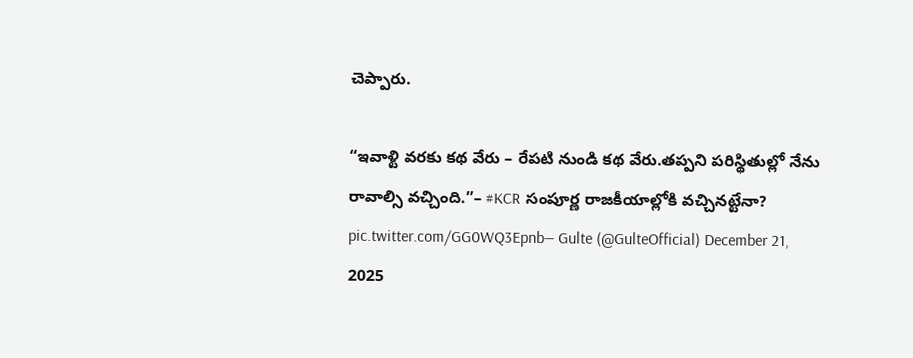చెప్పారు.

“ఇవాళ్టి వరకు కథ వేరు – రేపటి నుండి కథ వేరు.తప్పని పరిస్థితుల్లో నేను రావాల్సి వచ్చింది.”– #KCR సంపూర్ణ రాజకీయాల్లోకి వచ్చినట్టేనా? pic.twitter.com/GG0WQ3Epnb— Gulte (@GulteOfficial) December 21, 2025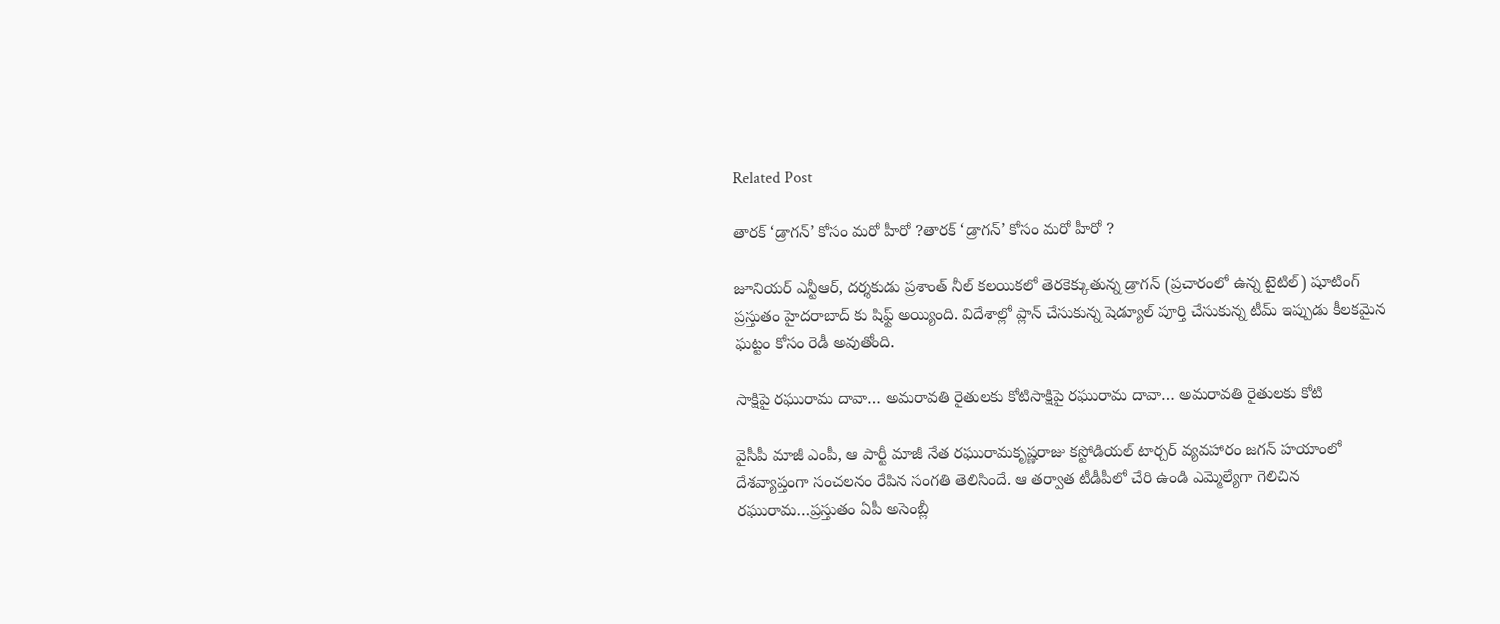Related Post

తారక్ ‘డ్రాగన్’ కోసం మరో హీరో ?తారక్ ‘డ్రాగన్’ కోసం మరో హీరో ?

జూనియర్ ఎన్టీఆర్, దర్శకుడు ప్రశాంత్ నీల్ కలయికలో తెరకెక్కుతున్న డ్రాగన్ (ప్రచారంలో ఉన్న టైటిల్) షూటింగ్ ప్రస్తుతం హైదరాబాద్ కు షిఫ్ట్ అయ్యింది. విదేశాల్లో ప్లాన్ చేసుకున్న షెడ్యూల్ పూర్తి చేసుకున్న టీమ్ ఇప్పుడు కీలకమైన ఘట్టం కోసం రెడీ అవుతోంది.

సాక్షిపై రఘురామ దావా… అమరావతి రైతులకు కోటిసాక్షిపై రఘురామ దావా… అమరావతి రైతులకు కోటి

వైసీపీ మాజీ ఎంపీ, ఆ పార్టీ మాజీ నేత రఘురామకృష్ణరాజు కస్టోడియల్ టార్చర్ వ్యవహారం జగన్ హయాంలో దేశవ్యాప్తంగా సంచలనం రేపిన సంగతి తెలిసిందే. ఆ తర్వాత టీడీపీలో చేరి ఉండి ఎమ్మెల్యేగా గెలిచిన రఘురామ…ప్రస్తుతం ఏపీ అసెంబ్లీ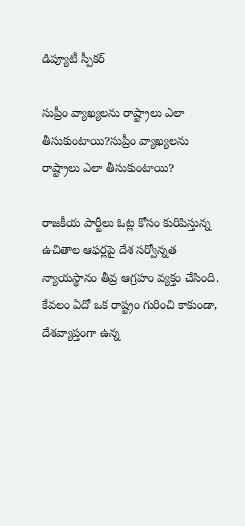డిప్యూటీ స్పీకర్

సుప్రీం వ్యాఖ్యలను రాష్ట్రాలు ఎలా తీసుకుంటాయి?సుప్రీం వ్యాఖ్యలను రాష్ట్రాలు ఎలా తీసుకుంటాయి?

రాజకీయ పార్టీలు ఓట్ల కోసం కురిపిస్తున్న ఉచితాల ఆఫర్లపై దేశ సర్వోన్నత న్యాయస్థానం తీవ్ర ఆగ్రహం వ్యక్తం చేసింది. కేవలం ఏదో ఒక రాష్ట్రం గురించి కాకుండా, దేశవ్యాప్తంగా ఉన్న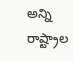అన్ని రాష్ట్రాల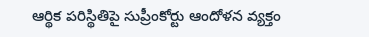ఆర్థిక పరిస్థితిపై సుప్రీంకోర్టు ఆందోళన వ్యక్తం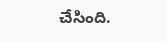చేసింది.